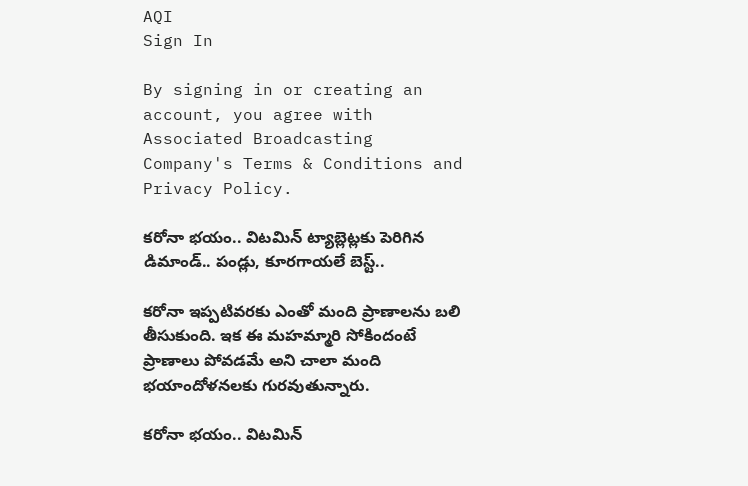AQI
Sign In

By signing in or creating an account, you agree with Associated Broadcasting Company's Terms & Conditions and Privacy Policy.

కరోనా భయం.. విటమిన్ ట్యాబ్లెట్లకు పెరిగిన డిమాండ్.. పండ్లు, కూరగాయలే బెస్ట్..

కరోనా ఇప్పటివరకు ఎంతో మంది ప్రాణాలను బలి తీసుకుంది. ఇక ఈ మహమ్మారి సోకిందంటే ప్రాణాలు పోవడమే అని చాలా మంది భయాందోళనలకు గురవుతున్నారు.

కరోనా భయం.. విటమిన్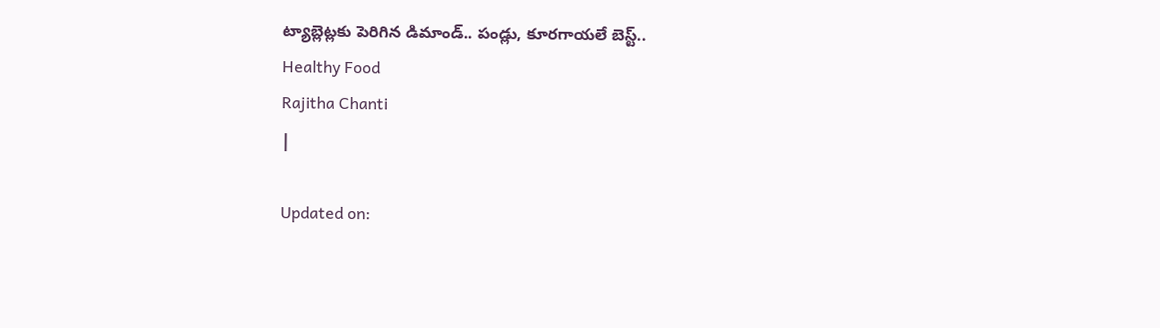ట్యాబ్లెట్లకు పెరిగిన డిమాండ్.. పండ్లు, కూరగాయలే బెస్ట్..
Healthy Food
Rajitha Chanti
|

Updated on: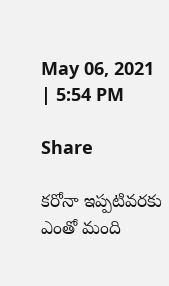May 06, 2021 | 5:54 PM

Share

కరోనా ఇప్పటివరకు ఎంతో మంది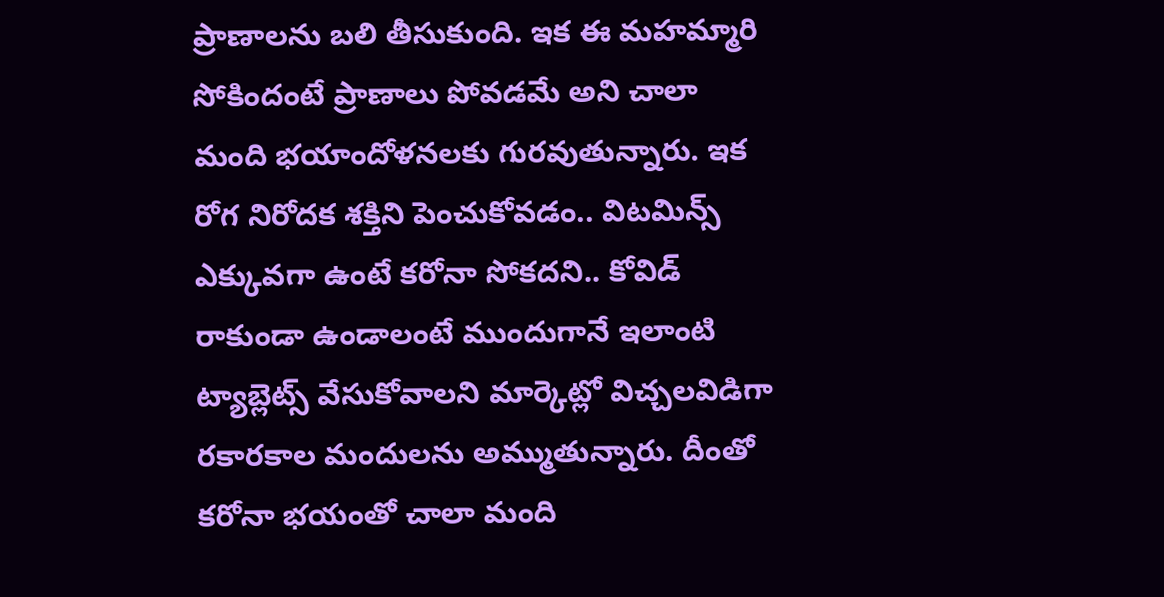ప్రాణాలను బలి తీసుకుంది. ఇక ఈ మహమ్మారి సోకిందంటే ప్రాణాలు పోవడమే అని చాలా మంది భయాందోళనలకు గురవుతున్నారు. ఇక రోగ నిరోదక శక్తిని పెంచుకోవడం.. విటమిన్స్ ఎక్కువగా ఉంటే కరోనా సోకదని.. కోవిడ్ రాకుండా ఉండాలంటే ముందుగానే ఇలాంటి ట్యాబ్లెట్స్ వేసుకోవాలని మార్కెట్లో విచ్చలవిడిగా రకారకాల మందులను అమ్ముతున్నారు. దీంతో కరోనా భయంతో చాలా మంది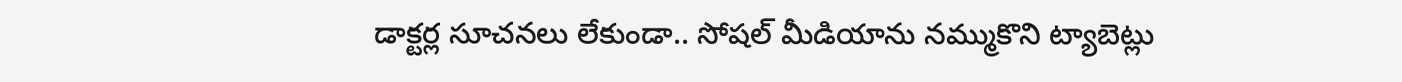డాక్టర్ల సూచనలు లేకుండా.. సోషల్ మీడియాను నమ్ముకొని ట్యాబెట్లు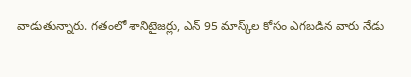వాడుతున్నారు. గతంలో శానిటైజర్లు, ఎన్‌ 95 మాస్క్‌ల కోసం ఎగబడిన వారు నేడు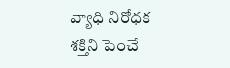వ్యాధి నిరోధక శక్తిని పెంచే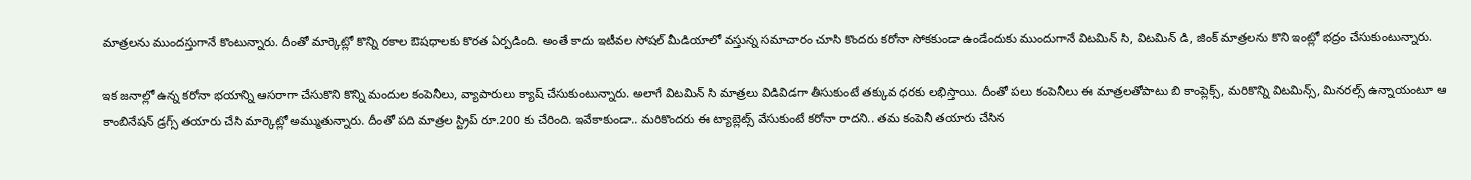మాత్రలను ముందస్తుగానే కొంటున్నారు. దీంతో మార్కెట్లో కొన్ని రకాల ఔషధాలకు కొరత ఏర్పడింది. అంతే కాదు ఇటీవల సోషల్ మీడియాలో వస్తున్న సమాచారం చూసి కొందరు కరోనా సోకకుండా ఉండేందుకు ముందుగానే విటమిన్ సి, విటమిన్ డి, జింక్ మాత్రలను కొని ఇంట్లో భద్రం చేసుకుంటున్నారు.

ఇక జనాల్లో ఉన్న కరోనా భయాన్ని ఆసరాగా చేసుకొని కొన్ని మందుల కంపెనీలు, వ్యాపారులు క్యాష్‌ చేసుకుంటున్నారు. అలాగే విటమిన్ సి మాత్రలు విడివిడగా తీసుకుంటే తక్కువ ధరకు లభిస్తాయి. దీంతో పలు కంపెనీలు ఈ మాత్రలతోపాటు బి కాంప్లెక్స్, మరికొన్ని విటమిన్స్, మినరల్స్ ఉన్నాయంటూ ఆ కాంబినేషన్ డ్రగ్స్ తయారు చేసి మార్కెట్లో అమ్ముతున్నారు. దీంతో పది మాత్రల స్ట్రిప్ రూ.200 కు చేరింది. ఇవేకాకుండా.. మరికొందరు ఈ ట్యాబ్లెట్స్ వేసుకుంటే కరోనా రాదని.. తమ కంపెనీ తయారు చేసిన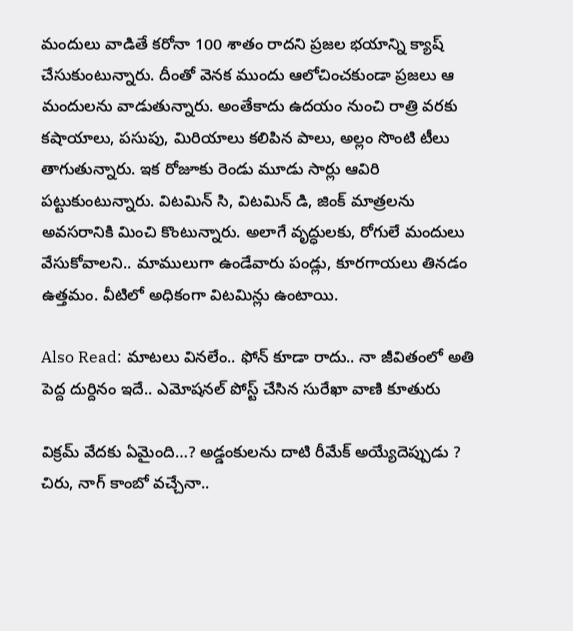మందులు వాడితే కరోనా 100 శాతం రాదని ప్రజల భయాన్ని క్యాష్ చేసుకుంటున్నారు. దీంతో వెనక ముందు ఆలోచించకుండా ప్రజలు ఆ మందులను వాడుతున్నారు. అంతేకాదు ఉదయం నుంచి రాత్రి వరకు కషాయాలు, పసుపు, మిరియాలు కలిపిన పాలు, అల్లం సొంటి టీలు తాగుతున్నారు. ఇక రోజూకు రెండు మూడు సార్లు ఆవిరి పట్టుకుంటున్నారు. విటమిన్ సి, విటమిన్ డి, జింక్ మాత్రలను అవసరానికి మించి కొంటున్నారు. అలాగే వృద్ధులకు, రోగులే మందులు వేసుకోవాలని.. మాములుగా ఉండేవారు పండ్లు, కూరగాయలు తినడం ఉత్తమం. వీటిలో అధికంగా విటమిన్లు ఉంటాయి.

Also Read: మాటలు వినలేం.. ఫోన్ కూడా రాదు.. నా జీవితంలో అతి పెద్ద దుర్దినం ఇదే.. ఎమోషనల్ పోస్ట్ చేసిన సురేఖా వాణి కూతురు

విక్రమ్ వేదకు ఏమైంది…? అడ్డంకులను దాటి రీమేక్ అయ్యేదెప్పుడు ? చిరు, నాగ్ కాంబో వచ్చేనా..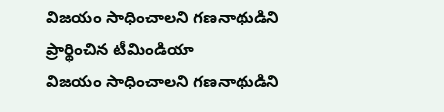విజయం సాధించాలని గణనాథుడిని ప్రార్థించిన టీమిండియా
విజయం సాధించాలని గణనాథుడిని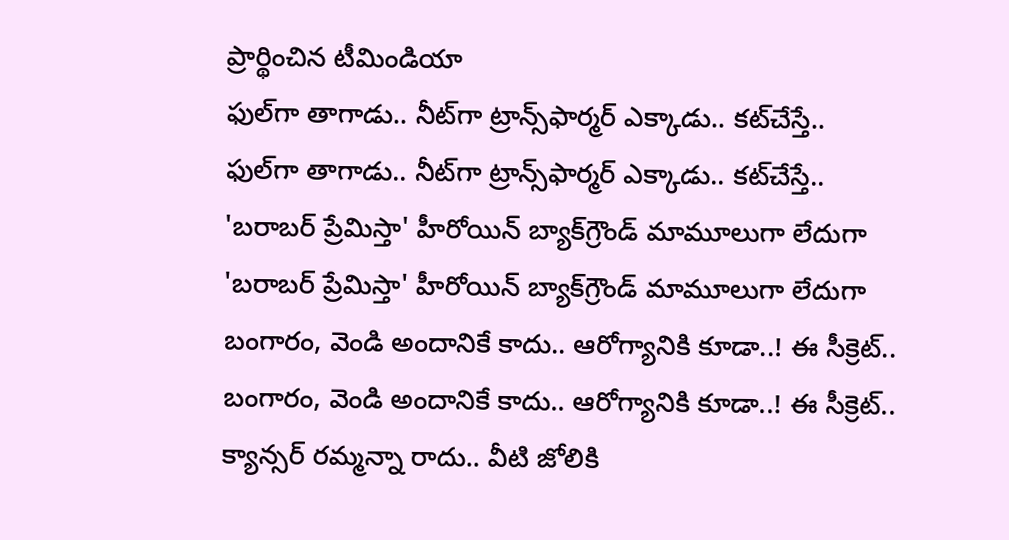ప్రార్థించిన టీమిండియా
ఫుల్‌గా తాగాడు.. నీట్‌గా ట్రాన్స్‌ఫార్మర్‌ ఎక్కాడు.. కట్‌చేస్తే..
ఫుల్‌గా తాగాడు.. నీట్‌గా ట్రాన్స్‌ఫార్మర్‌ ఎక్కాడు.. కట్‌చేస్తే..
'బరాబర్ ప్రేమిస్తా' హీరోయిన్ బ్యాక్‌గ్రౌండ్ మామూలుగా లేదుగా
'బరాబర్ ప్రేమిస్తా' హీరోయిన్ బ్యాక్‌గ్రౌండ్ మామూలుగా లేదుగా
బంగారం, వెండి అందానికే కాదు.. ఆరోగ్యానికి కూడా..! ఈ సీక్రెట్..
బంగారం, వెండి అందానికే కాదు.. ఆరోగ్యానికి కూడా..! ఈ సీక్రెట్..
క్యాన్సర్ రమ్మన్నా రాదు.. వీటి జోలికి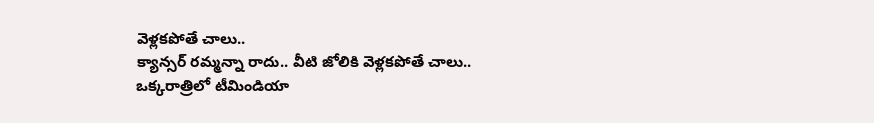వెళ్లకపోతే చాలు..
క్యాన్సర్ రమ్మన్నా రాదు.. వీటి జోలికి వెళ్లకపోతే చాలు..
ఒక్కరాత్రిలో టీమిండియా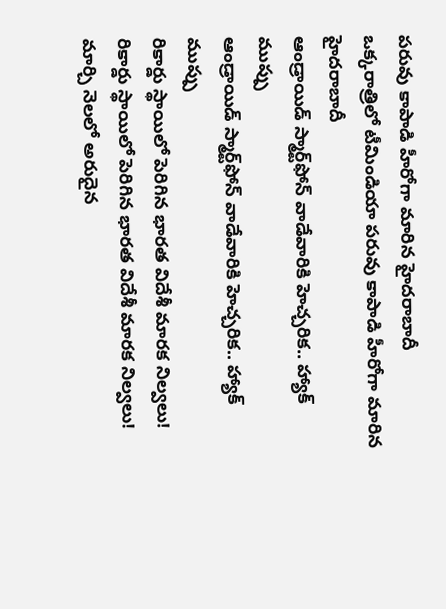పరువు కాపాడి హీరోగా మారిన హైదరాబాదీ
ఒక్కరాత్రిలో టీమిండియా పరువు కాపాడి హీరోగా మారిన హైదరాబాదీ
ఆండ్రాయిడ్ స్మార్ట్‌ఫోన్ వాడేవారికి హెచ్చరిక.. హ్యాక్ ముప్పు
ఆండ్రాయిడ్ స్మార్ట్‌ఫోన్ వాడేవారికి హెచ్చరిక.. హ్యాక్ ముప్పు
రికార్డు స్థాయిలో పెరిగిన భారత విదేశీ మారక నిల్వలు!
రికార్డు స్థాయిలో పెరిగిన భారత విదేశీ మారక నిల్వలు!
మార్చి నెలలో అరుదైన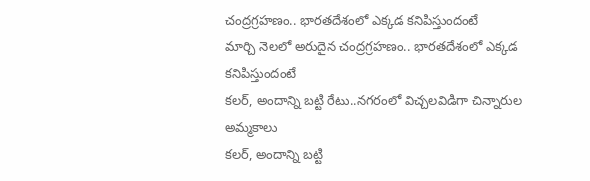చంద్రగ్రహణం.. భారతదేశంలో ఎక్కడ కనిపిస్తుందంటే
మార్చి నెలలో అరుదైన చంద్రగ్రహణం.. భారతదేశంలో ఎక్కడ కనిపిస్తుందంటే
కలర్, అందాన్ని బట్టి రేటు..నగరంలో విచ్చలవిడిగా చిన్నారుల అమ్మకాలు
కలర్, అందాన్ని బట్టి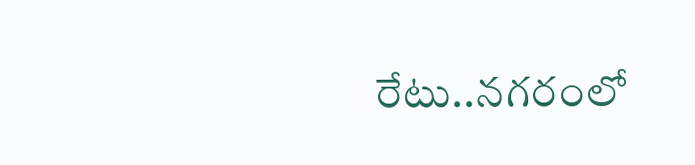రేటు..నగరంలో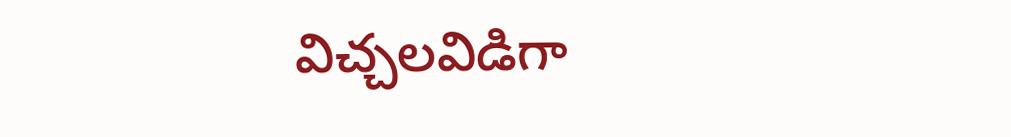విచ్చలవిడిగా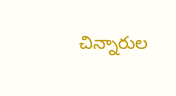చిన్నారుల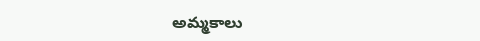అమ్మకాలు